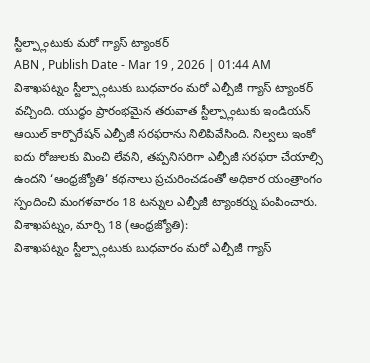స్టీల్ప్లాంటుకు మరో గ్యాస్ ట్యాంకర్
ABN , Publish Date - Mar 19 , 2026 | 01:44 AM
విశాఖపట్నం స్టీల్ప్లాంటుకు బుధవారం మరో ఎల్పీజీ గ్యాస్ ట్యాంకర్ వచ్చింది. యుద్ధం ప్రారంభమైన తరువాత స్టీల్ప్లాంటుకు ఇండియన్ ఆయిల్ కార్పొరేషన్ ఎల్పీజీ సరఫరాను నిలిపివేసింది. నిల్వలు ఇంకో ఐదు రోజులకు మించి లేవని, తప్పనిసరిగా ఎల్పీజీ సరఫరా చేయాల్సి ఉందని ‘ఆంధ్రజ్యోతి’ కథనాలు ప్రచురించడంతో అధికార యంత్రాంగం స్పందించి మంగళవారం 18 టన్నుల ఎల్పీజీ ట్యాంకర్ను పంపించారు.
విశాఖపట్నం, మార్చి 18 (ఆంధ్రజ్యోతి):
విశాఖపట్నం స్టీల్ప్లాంటుకు బుధవారం మరో ఎల్పీజీ గ్యాస్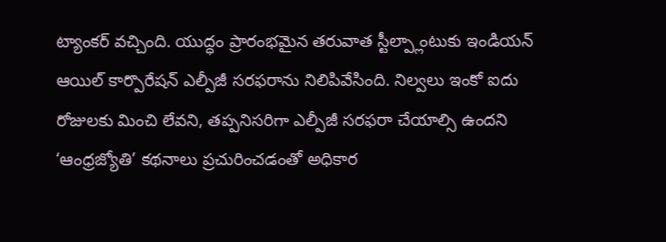ట్యాంకర్ వచ్చింది. యుద్ధం ప్రారంభమైన తరువాత స్టీల్ప్లాంటుకు ఇండియన్ ఆయిల్ కార్పొరేషన్ ఎల్పీజీ సరఫరాను నిలిపివేసింది. నిల్వలు ఇంకో ఐదు రోజులకు మించి లేవని, తప్పనిసరిగా ఎల్పీజీ సరఫరా చేయాల్సి ఉందని ‘ఆంధ్రజ్యోతి’ కథనాలు ప్రచురించడంతో అధికార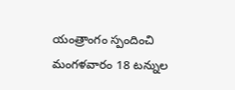యంత్రాంగం స్పందించి మంగళవారం 18 టన్నుల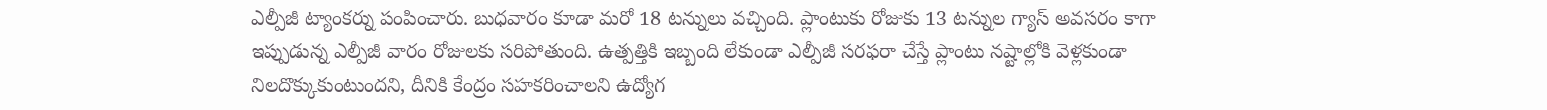ఎల్పీజీ ట్యాంకర్ను పంపించారు. బుధవారం కూడా మరో 18 టన్నులు వచ్చింది. ప్లాంటుకు రోజుకు 13 టన్నుల గ్యాస్ అవసరం కాగా ఇప్పుడున్న ఎల్పీజీ వారం రోజులకు సరిపోతుంది. ఉత్పత్తికి ఇబ్బంది లేకుండా ఎల్పీజీ సరఫరా చేస్తే ప్లాంటు నష్టాల్లోకి వెళ్లకుండా నిలదొక్కుకుంటుందని, దీనికి కేంద్రం సహకరించాలని ఉద్యోగ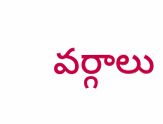వర్గాలు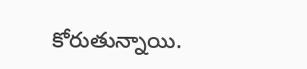కోరుతున్నాయి.